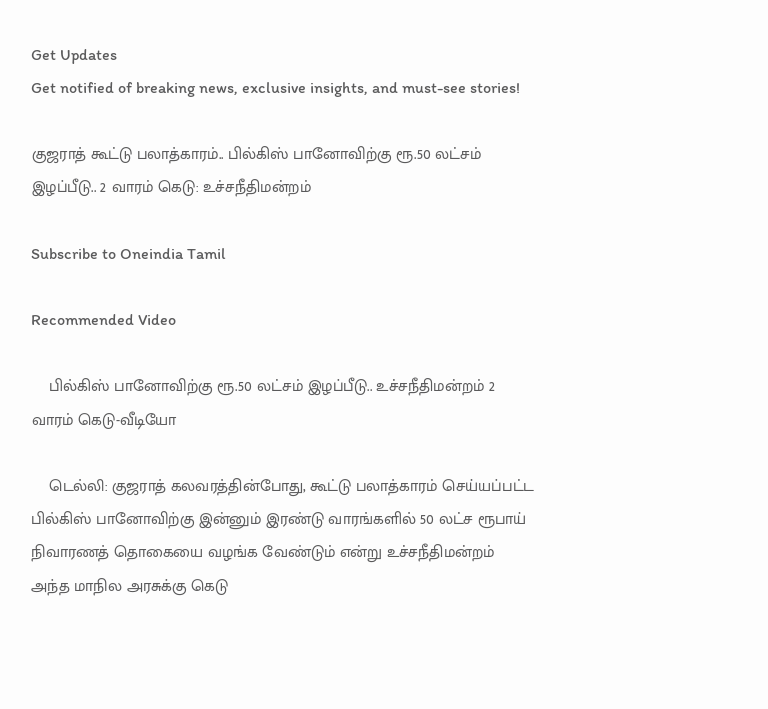Get Updates
Get notified of breaking news, exclusive insights, and must-see stories!

குஜராத் கூட்டு பலாத்காரம்.. பில்கிஸ் பானோவிற்கு ரூ.50 லட்சம் இழப்பீடு.. 2 வாரம் கெடு: உச்சநீதிமன்றம்

Subscribe to Oneindia Tamil

Recommended Video

    பில்கிஸ் பானோவிற்கு ரூ.50 லட்சம் இழப்பீடு.. உச்சநீதிமன்றம் 2 வாரம் கெடு-வீடியோ

    டெல்லி: குஜராத் கலவரத்தின்போது, கூட்டு பலாத்காரம் செய்யப்பட்ட பில்கிஸ் பானோவிற்கு இன்னும் இரண்டு வாரங்களில் 50 லட்ச ரூபாய் நிவாரணத் தொகையை வழங்க வேண்டும் என்று உச்சநீதிமன்றம் அந்த மாநில அரசுக்கு கெடு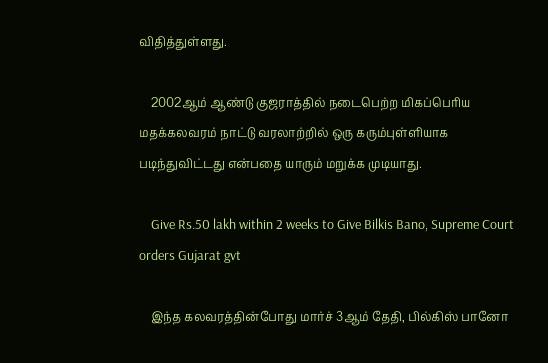விதித்துள்ளது.

    2002ஆம் ஆண்டு குஜராத்தில் நடைபெற்ற மிகப்பெரிய மதக்கலவரம் நாட்டு வரலாற்றில் ஒரு கரும்புள்ளியாக படிந்துவிட்டது என்பதை யாரும் மறுக்க முடியாது.

    Give Rs.50 lakh within 2 weeks to Give Bilkis Bano, Supreme Court orders Gujarat gvt

    இந்த கலவரத்தின்போது மார்ச் 3ஆம் தேதி, பில்கிஸ் பானோ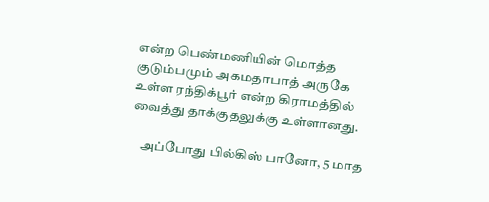என்ற பெண்மணியின் மொத்த குடும்பமும் அகமதாபாத் அருகே உள்ள ரந்திக்பூர் என்ற கிராமத்தில் வைத்து தாக்குதலுக்கு உள்ளானது.

    அப்போது பில்கிஸ் பானோ, 5 மாத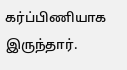கர்ப்பிணியாக இருந்தார்.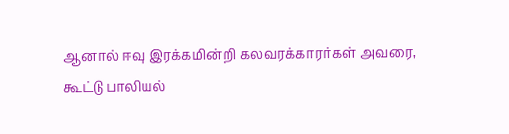ஆனால் ஈவு இரக்கமின்றி கலவரக்காரர்கள் அவரை, கூட்டு பாலியல்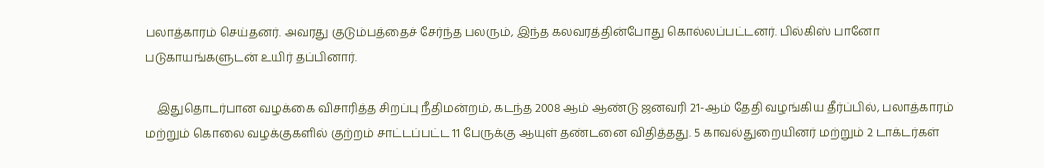பலாத்காரம் செய்தனர். அவரது குடும்பத்தைச் சேர்ந்த பலரும், இந்த கலவரத்தின்போது கொல்லப்பட்டனர். பில்கிஸ் பானோ படுகாயங்களுடன் உயிர் தப்பினார்.

    இதுதொடர்பான வழக்கை விசாரித்த சிறப்பு நீதிமன்றம், கடந்த 2008 ஆம் ஆண்டு ஜனவரி 21-ஆம் தேதி வழங்கிய தீர்ப்பில், பலாத்காரம் மற்றும் கொலை வழக்குகளில் குற்றம் சாட்டப்பட்ட 11 பேருக்கு ஆயுள் தண்டனை விதித்தது. 5 காவல்துறையினர் மற்றும் 2 டாக்டர்கள்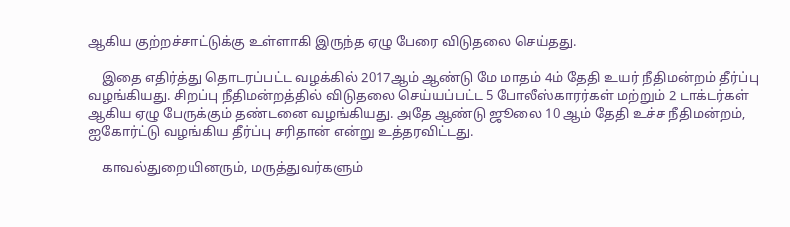ஆகிய குற்றச்சாட்டுக்கு உள்ளாகி இருந்த ஏழு பேரை விடுதலை செய்தது.

    இதை எதிர்த்து தொடரப்பட்ட வழக்கில் 2017ஆம் ஆண்டு மே மாதம் 4ம் தேதி உயர் நீதிமன்றம் தீர்ப்பு வழங்கியது. சிறப்பு நீதிமன்றத்தில் விடுதலை செய்யப்பட்ட 5 போலீஸ்காரர்கள் மற்றும் 2 டாக்டர்கள் ஆகிய ஏழு பேருக்கும் தண்டனை வழங்கியது. அதே ஆண்டு ஜூலை 10 ஆம் தேதி உச்ச நீதிமன்றம், ஐகோர்ட்டு வழங்கிய தீர்ப்பு சரிதான் என்று உத்தரவிட்டது.

    காவல்துறையினரும், மருத்துவர்களும்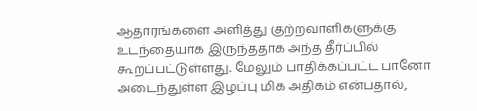ஆதாரங்களை அளித்து குற்றவாளிகளுக்கு உடந்தையாக இருந்ததாக அந்த தீர்ப்பில் கூறப்பட்டுள்ளது. மேலும் பாதிக்கப்பட்ட பானோ அடைந்துள்ள இழப்பு மிக அதிகம் என்பதால்,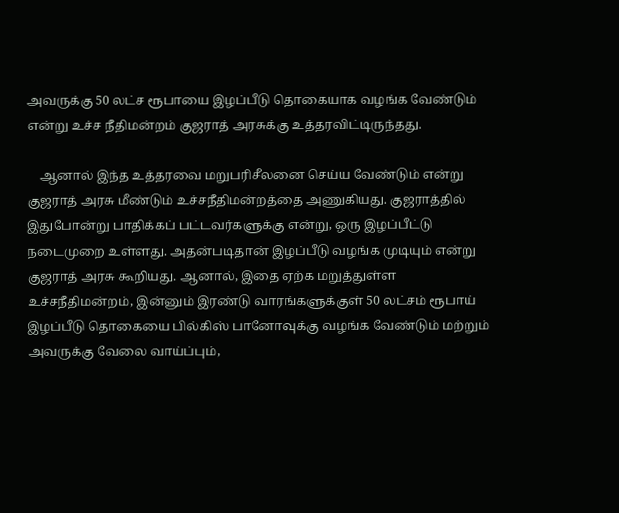அவருக்கு 50 லட்ச ரூபாயை இழப்பீடு தொகையாக வழங்க வேண்டும் என்று உச்ச நீதிமன்றம் குஜராத் அரசுக்கு உத்தரவிட்டிருந்தது.

    ஆனால் இந்த உத்தரவை மறுபரிசீலனை செய்ய வேண்டும் என்று குஜராத் அரசு மீண்டும் உச்சநீதிமன்றத்தை அணுகியது. குஜராத்தில் இதுபோன்று பாதிக்கப் பட்டவர்களுக்கு என்று, ஒரு இழப்பீட்டு நடைமுறை உள்ளது. அதன்படிதான் இழப்பீடு வழங்க முடியும் என்று குஜராத் அரசு கூறியது. ஆனால், இதை ஏற்க மறுத்துள்ள உச்சநீதிமன்றம், இன்னும் இரண்டு வாரங்களுக்குள் 50 லட்சம் ரூபாய் இழப்பீடு தொகையை பில்கிஸ் பானோவுக்கு வழங்க வேண்டும் மற்றும் அவருக்கு வேலை வாய்ப்பும்,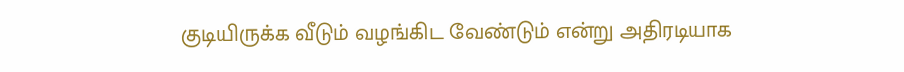குடியிருக்க வீடும் வழங்கிட வேண்டும் என்று அதிரடியாக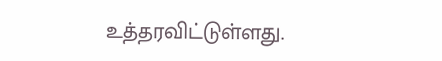உத்தரவிட்டுள்ளது.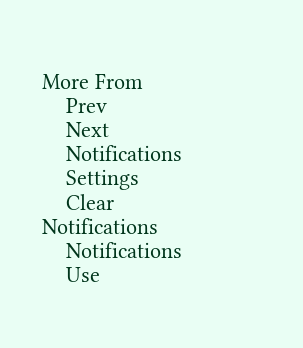More From
    Prev
    Next
    Notifications
    Settings
    Clear Notifications
    Notifications
    Use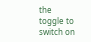the toggle to switch on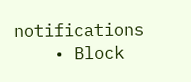notifications
    • Block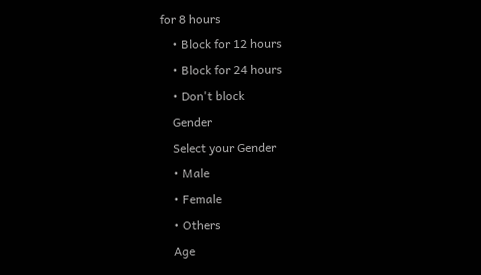for 8 hours
    • Block for 12 hours
    • Block for 24 hours
    • Don't block
    Gender
    Select your Gender
    • Male
    • Female
    • Others
    Age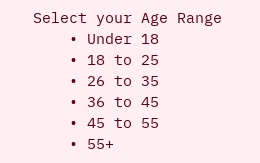Select your Age Range
    • Under 18
    • 18 to 25
    • 26 to 35
    • 36 to 45
    • 45 to 55
    • 55+